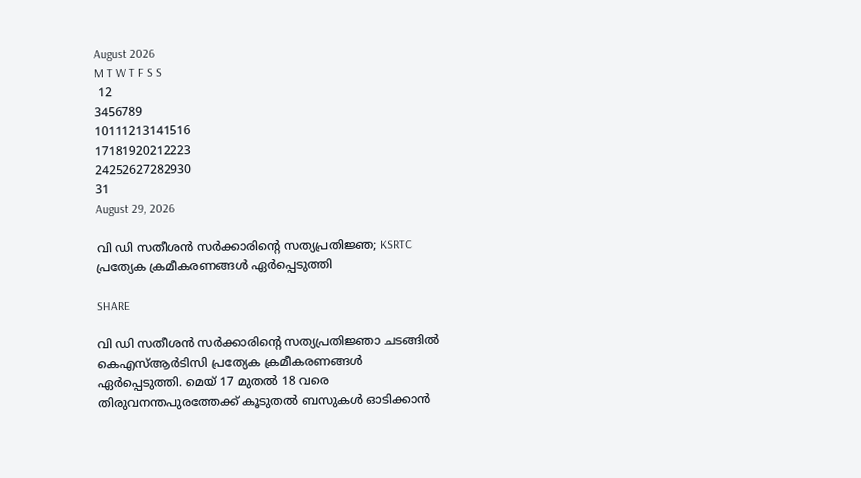August 2026
M T W T F S S
 12
3456789
10111213141516
17181920212223
24252627282930
31
August 29, 2026

വി ഡി സതീശന്‍ സര്‍ക്കാരിന്‍റെ സത്യപ്രതിജ്ഞ; KSRTC പ്രത്യേക ക്രമീകരണങ്ങൾ ഏർപ്പെടുത്തി

SHARE

വി ഡി സതീശന്‍ സര്‍ക്കാരിന്‍റെ സത്യപ്രതിജ്ഞാ ചടങ്ങിൽ കെഎസ്ആ‍ർടിസി പ്രത്യേക ക്രമീകരണങ്ങൾ ഏർപ്പെടുത്തി. മെയ് 17 മുതൽ 18 വരെ തിരുവനന്തപുരത്തേക്ക് കൂടുതൽ ബസുകൾ ഓടിക്കാൻ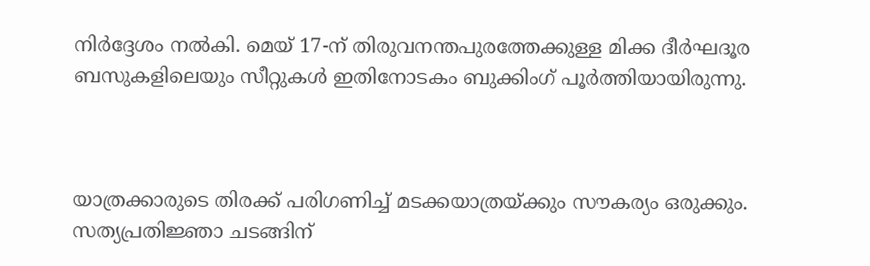നിർദ്ദേശം നൽകി. മെയ് 17-ന് തിരുവനന്തപുരത്തേക്കുള്ള മിക്ക ദീർഘദൂര ബസുകളിലെയും സീറ്റുകൾ ഇതിനോടകം ബുക്കിംഗ് പൂർത്തിയായിരുന്നു.



യാത്രക്കാരുടെ തിരക്ക് പരിഗണിച്ച് മടക്കയാത്രയ്ക്കും സൗകര്യം ഒരുക്കും. സത്യപ്രതിജ്ഞാ ചടങ്ങിന്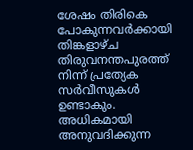ശേഷം തിരികെ പോകുന്നവർക്കായി തിങ്കളാഴ്ച തിരുവനന്തപുരത്ത് നിന്ന് പ്രത്യേക സർവീസുകൾ ഉണ്ടാകും. അധികമായി അനുവദിക്കുന്ന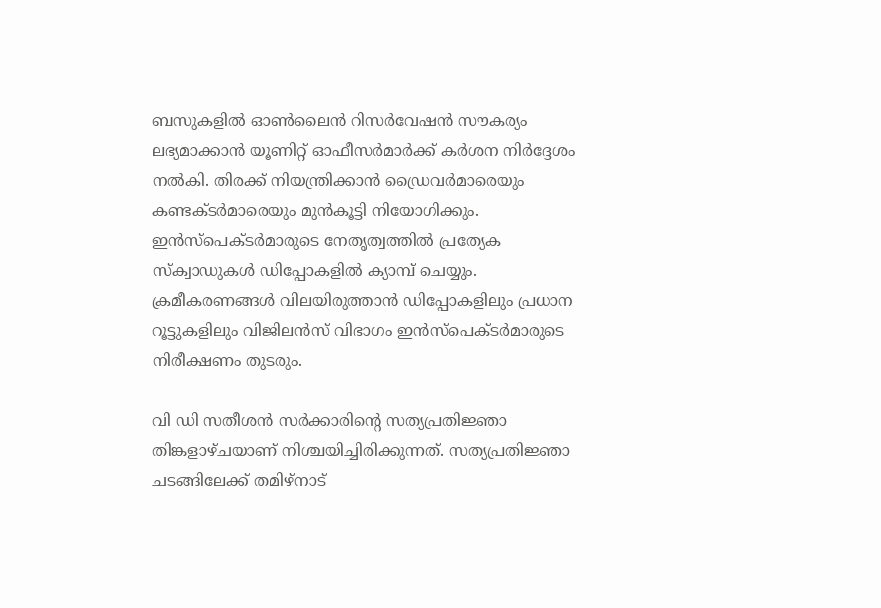ബസുകളിൽ ഓൺലൈൻ റിസർവേഷൻ സൗകര്യം ലഭ്യമാക്കാൻ യൂണിറ്റ് ഓഫീസർമാർക്ക് കർശന നിർദ്ദേശം നൽകി. തിരക്ക് നിയന്ത്രിക്കാൻ ഡ്രൈവർമാരെയും കണ്ടക്ടർമാരെയും മുൻകൂട്ടി നിയോഗിക്കും. ഇൻസ്പെക്ടർമാരുടെ നേതൃത്വത്തിൽ പ്രത്യേക സ്ക്വാഡുകൾ ഡിപ്പോകളിൽ ക്യാമ്പ് ചെയ്യും. ക്രമീകരണങ്ങൾ വിലയിരുത്താൻ ഡിപ്പോകളിലും പ്രധാന റൂട്ടുകളിലും വിജിലൻസ് വിഭാഗം ഇൻസ്പെക്ടർമാരുടെ നിരീക്ഷണം തുടരും.

വി ഡി സതീശന്‍ സര്‍ക്കാരിന്‍റെ സത്യപ്രതിജ്ഞാ തിങ്കളാഴ്ചയാണ് നിശ്ചയിച്ചിരിക്കുന്നത്. സത്യപ്രതിജ്ഞാ ചടങ്ങിലേക്ക് തമിഴ്നാട്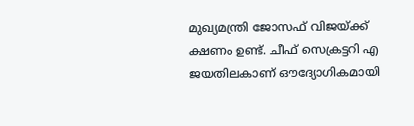മുഖ്യമന്ത്രി ജോസഫ് വിജയ്ക്ക്‌ ക്ഷണം ഉണ്ട്. ചീഫ് സെക്രട്ടറി എ ജയതിലകാണ് ഔദ്യോഗികമായി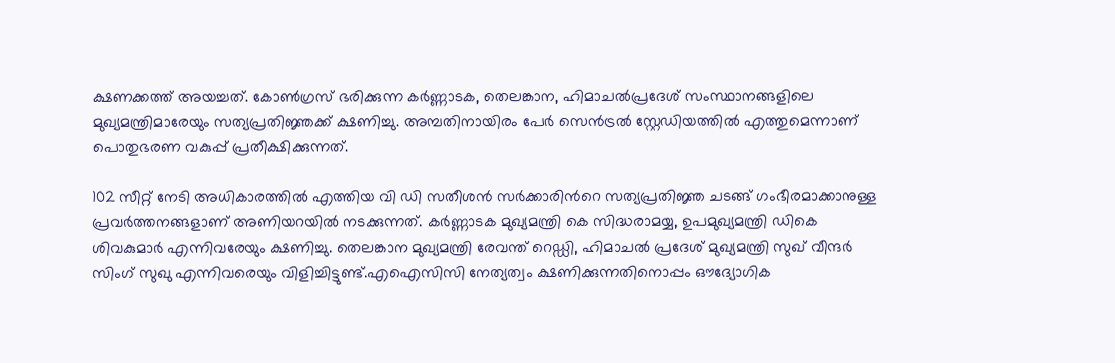ക്ഷണക്കത്ത് അയച്ചത്. കോണ്‍ഗ്രസ് ഭരിക്കുന്ന കര്‍ണ്ണാടക, തെലങ്കാന, ഹിമാചല്‍പ്രദേശ് സംസ്ഥാനങ്ങളിലെ മുഖ്യമന്ത്രിമാരേയും സത്യപ്രതിജ്ഞക്ക് ക്ഷണിച്ചു. അമ്പതിനായിരം പേര്‍ സെന്‍ട്രല്‍ സ്റ്റേഡിയത്തില്‍ എത്തുമെന്നാണ് പൊതുഭരണ വകുപ്പ് പ്രതീക്ഷിക്കുന്നത്.

102 സീറ്റ് നേടി അധികാരത്തില്‍ എത്തിയ വി ഡി സതീശന്‍ സര്‍ക്കാരിന്‍റെ സത്യപ്രതിജ്ഞ ചടങ്ങ് ഗംഭീരമാക്കാനുള്ള പ്രവര്‍ത്തനങ്ങളാണ് അണിയറയില്‍ നടക്കുന്നത്. കര്‍ണ്ണാടക മുഖ്യമന്ത്രി കെ സിദ്ധരാമയ്യ, ഉപമുഖ്യമന്ത്രി ഡികെ ശിവകുമാര്‍ എന്നിവരേയും ക്ഷണിച്ചു. തെലങ്കാന മുഖ്യമന്ത്രി രേവന്ത് റെഡ്ഡി, ഹിമാചല്‍‌ പ്രദേശ് മുഖ്യമന്ത്രി സുഖ് വീന്ദര്‍ സിംഗ് സുഖു എന്നിവരെയും വിളിച്ചിട്ടുണ്ട്.എഐസിസി നേത്യത്വം ക്ഷണിക്കുന്നതിനൊപ്പം ഔദ്യോഗിക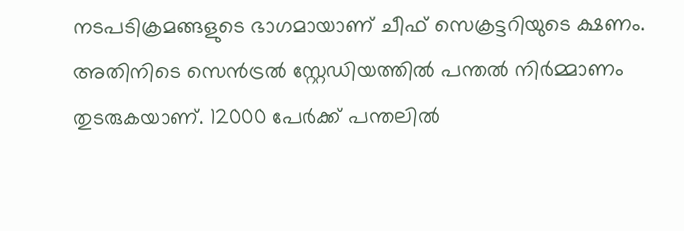നടപടിക്രമങ്ങളുടെ ഭാഗമായാണ് ചീഫ് സെക്രട്ടറിയുടെ ക്ഷണം. അതിനിടെ സെന്‍ട്രല്‍ സ്റ്റേഡിയത്തില്‍ പന്തല്‍ നിര്‍മ്മാണം തുടരുകയാണ്. 12000 പേര്‍ക്ക് പന്തലില്‍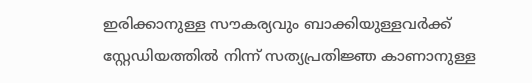ഇരിക്കാനുള്ള സൗകര്യവും ബാക്കിയുള്ളവര്‍ക്ക് സ്റ്റേഡിയത്തില്‍ നിന്ന് സത്യപ്രതിജ്ഞ കാണാനുള്ള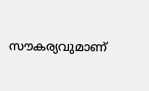സൗകര്യവുമാണ്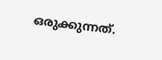ഒരുക്കുന്നത്.